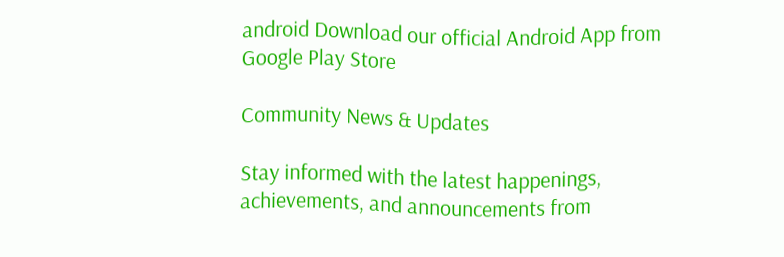android Download our official Android App from Google Play Store

Community News & Updates

Stay informed with the latest happenings, achievements, and announcements from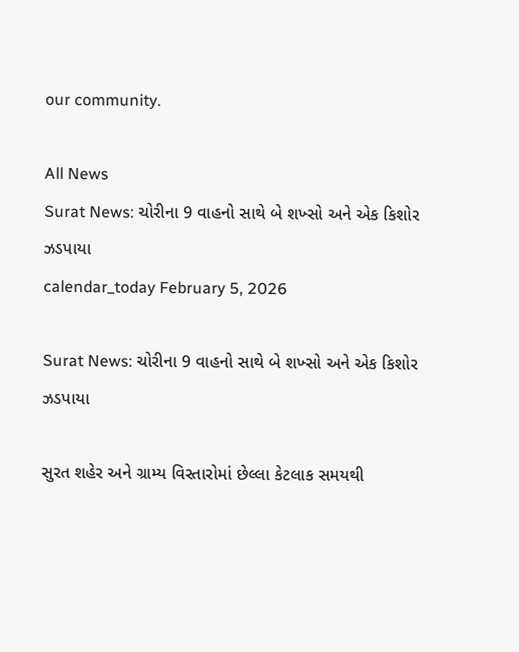our community.

All News
Surat News: ચોરીના 9 વાહનો સાથે બે શખ્સો અને એક કિશોર ઝડપાયા
calendar_today February 5, 2026

Surat News: ચોરીના 9 વાહનો સાથે બે શખ્સો અને એક કિશોર ઝડપાયા

સુરત શહેર અને ગ્રામ્ય વિસ્તારોમાં છેલ્લા કેટલાક સમયથી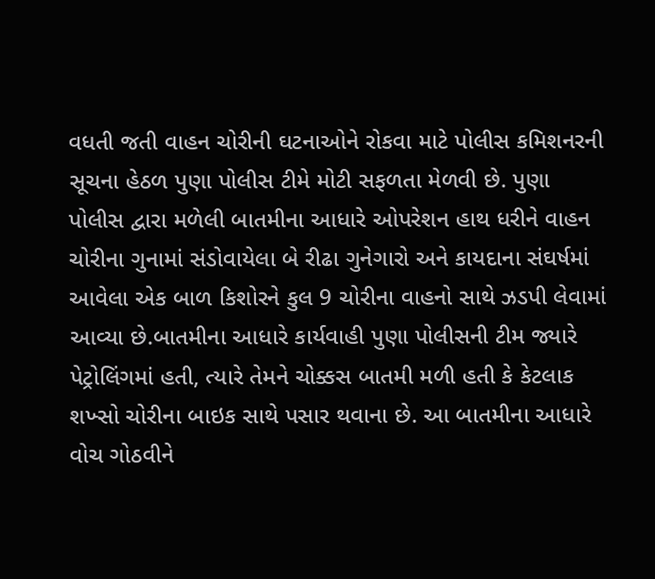વધતી જતી વાહન ચોરીની ઘટનાઓને રોકવા માટે પોલીસ કમિશનરની સૂચના હેઠળ પુણા પોલીસ ટીમે મોટી સફળતા મેળવી છે. પુણા પોલીસ દ્વારા મળેલી બાતમીના આધારે ઓપરેશન હાથ ધરીને વાહન ચોરીના ગુનામાં સંડોવાયેલા બે રીઢા ગુનેગારો અને કાયદાના સંઘર્ષમાં આવેલા એક બાળ કિશોરને કુલ 9 ચોરીના વાહનો સાથે ઝડપી લેવામાં આવ્યા છે.બાતમીના આધારે કાર્યવાહી પુણા પોલીસની ટીમ જ્યારે પેટ્રોલિંગમાં હતી, ત્યારે તેમને ચોક્કસ બાતમી મળી હતી કે કેટલાક શખ્સો ચોરીના બાઇક સાથે પસાર થવાના છે. આ બાતમીના આધારે વોચ ગોઠવીને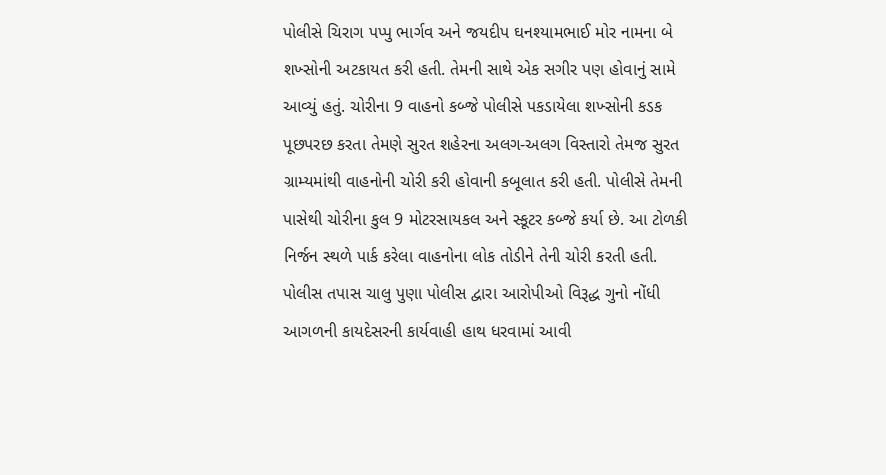પોલીસે ચિરાગ પપ્પુ ભાર્ગવ અને જયદીપ ઘનશ્યામભાઈ મોર નામના બે શખ્સોની અટકાયત કરી હતી. તેમની સાથે એક સગીર પણ હોવાનું સામે આવ્યું હતું. ચોરીના 9 વાહનો કબ્જે પોલીસે પકડાયેલા શખ્સોની કડક પૂછપરછ કરતા તેમણે સુરત શહેરના અલગ-અલગ વિસ્તારો તેમજ સુરત ગ્રામ્યમાંથી વાહનોની ચોરી કરી હોવાની કબૂલાત કરી હતી. પોલીસે તેમની પાસેથી ચોરીના કુલ 9 મોટરસાયકલ અને સ્કૂટર કબ્જે કર્યા છે. આ ટોળકી નિર્જન સ્થળે પાર્ક કરેલા વાહનોના લોક તોડીને તેની ચોરી કરતી હતી. પોલીસ તપાસ ચાલુ પુણા પોલીસ દ્વારા આરોપીઓ વિરૂદ્ધ ગુનો નોંધી આગળની કાયદેસરની કાર્યવાહી હાથ ધરવામાં આવી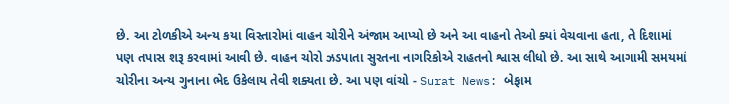છે. આ ટોળકીએ અન્ય કયા વિસ્તારોમાં વાહન ચોરીને અંજામ આપ્યો છે અને આ વાહનો તેઓ ક્યાં વેચવાના હતા, તે દિશામાં પણ તપાસ શરૂ કરવામાં આવી છે. વાહન ચોરો ઝડપાતા સુરતના નાગરિકોએ રાહતનો શ્વાસ લીધો છે. આ સાથે આગામી સમયમાં ચોરીના અન્ય ગુનાના ભેદ ઉકેલાય તેવી શક્યતા છે. આ પણ વાંચો - Surat News: બેફામ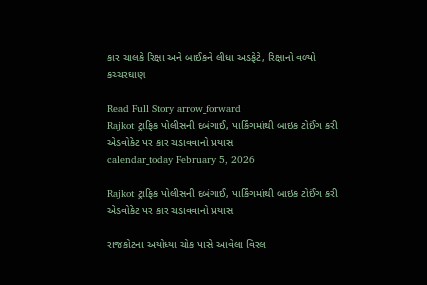કાર ચાલકે રિક્ષા અને બાઈકને લીધા અડફેટે, રિક્ષાનો વળ્યો કચ્ચરઘાણ

Read Full Story arrow_forward
Rajkot ટ્રાફિક પોલીસની દબંગાઈ, પાર્કિંગમાંથી બાઇક ટોઈંગ કરી એડવોકેટ પર કાર ચડાવવાનો પ્રયાસ
calendar_today February 5, 2026

Rajkot ટ્રાફિક પોલીસની દબંગાઈ, પાર્કિંગમાંથી બાઇક ટોઈંગ કરી એડવોકેટ પર કાર ચડાવવાનો પ્રયાસ

રાજકોટના અયોધ્યા ચોક પાસે આવેલા વિરલ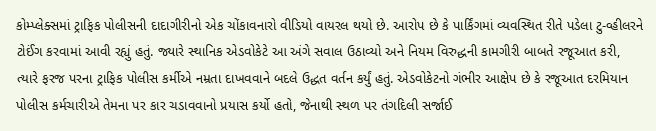કોમ્પ્લેક્સમાં ટ્રાફિક પોલીસની દાદાગીરીનો એક ચોંકાવનારો વીડિયો વાયરલ થયો છે. આરોપ છે કે પાર્કિંગમાં વ્યવસ્થિત રીતે પડેલા ટુ-વ્હીલરને ટોઈંગ કરવામાં આવી રહ્યું હતું. જ્યારે સ્થાનિક એડવોકેટે આ અંગે સવાલ ઉઠાવ્યો અને નિયમ વિરુદ્ધની કામગીરી બાબતે રજૂઆત કરી, ત્યારે ફરજ પરના ટ્રાફિક પોલીસ કર્મીએ નમ્રતા દાખવવાને બદલે ઉદ્ધત વર્તન કર્યું હતું. એડવોકેટનો ગંભીર આક્ષેપ છે કે રજૂઆત દરમિયાન પોલીસ કર્મચારીએ તેમના પર કાર ચડાવવાનો પ્રયાસ કર્યો હતો, જેનાથી સ્થળ પર તંગદિલી સર્જાઈ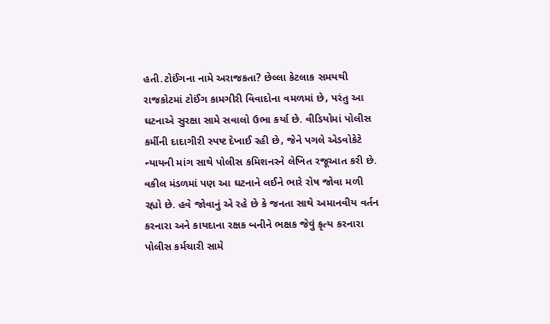હતી.ટોઈંગના નામે અરાજકતા? છેલ્લા કેટલાક સમયથી રાજકોટમાં ટોઈંગ કામગીરી વિવાદોના વમળમાં છે, પરંતુ આ ઘટનાએ સુરક્ષા સામે સવાલો ઉભા કર્યા છે. વીડિયોમાં પોલીસ કર્મીની દાદાગીરી સ્પષ્ટ દેખાઈ રહી છે, જેને પગલે એડવોકેટે ન્યાયની માંગ સાથે પોલીસ કમિશનરને લેખિત રજૂઆત કરી છે. વકીલ મંડળમાં પણ આ ઘટનાને લઈને ભારે રોષ જોવા મળી રહ્યો છે. હવે જોવાનું એ રહે છે કે જનતા સાથે અમાનવીય વર્તન કરનારા અને કાયદાના રક્ષક બનીને ભક્ષક જેવું કૃત્ય કરનારા પોલીસ કર્મચારી સામે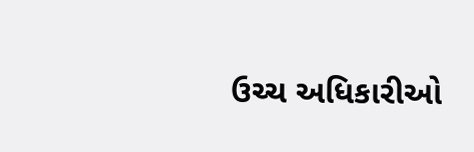ઉચ્ચ અધિકારીઓ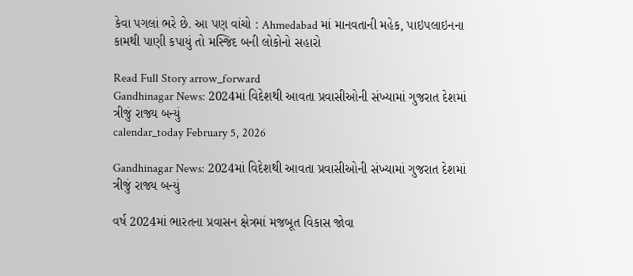કેવા પગલાં ભરે છે. આ પણ વાંચો : Ahmedabad માં માનવતાની મહેક, પાઇપલાઇનના કામથી પાણી કપાયું તો મસ્જિદ બની લોકોનો સહારો

Read Full Story arrow_forward
Gandhinagar News: 2024માં વિદેશથી આવતા પ્રવાસીઓની સંખ્યામાં ગુજરાત દેશમાં ત્રીજું રાજ્ય બન્યું
calendar_today February 5, 2026

Gandhinagar News: 2024માં વિદેશથી આવતા પ્રવાસીઓની સંખ્યામાં ગુજરાત દેશમાં ત્રીજું રાજ્ય બન્યું

વર્ષ 2024માં ભારતના પ્રવાસન ક્ષેત્રમાં મજબૂત વિકાસ જોવા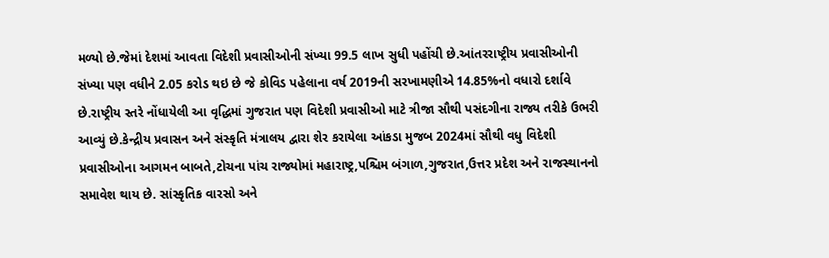મળ્યો છે.જેમાં દેશમાં આવતા વિદેશી પ્રવાસીઓની સંખ્યા 99.5 લાખ સુધી પહોંચી છે.આંતરરાષ્ટ્રીય પ્રવાસીઓની સંખ્યા પણ વધીને 2.05 કરોડ થઇ છે જે કોવિડ પહેલાના વર્ષ 2019ની સરખામણીએ 14.85%નો વધારો દર્શાવે છે.રાષ્ટ્રીય સ્તરે નોંધાયેલી આ વૃદ્ધિમાં ગુજરાત પણ વિદેશી પ્રવાસીઓ માટે ત્રીજા સૌથી પસંદગીના રાજ્ય તરીકે ઉભરી આવ્યું છે.કેન્દ્રીય પ્રવાસન અને સંસ્કૃતિ મંત્રાલય દ્વારા શેર કરાયેલા આંકડા મુજબ 2024માં સૌથી વધુ વિદેશી પ્રવાસીઓના આગમન બાબતે,ટોચના પાંચ રાજ્યોમાં મહારાષ્ટ્ર,પશ્ચિમ બંગાળ,ગુજરાત,ઉત્તર પ્રદેશ અને રાજસ્થાનનો સમાવેશ થાય છે. સાંસ્કૃતિક વારસો અને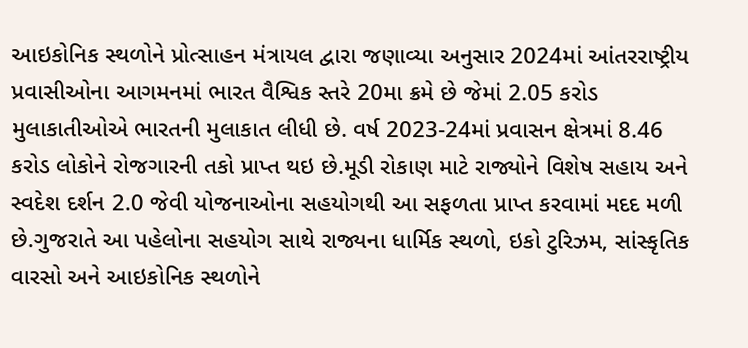આઇકોનિક સ્થળોને પ્રોત્સાહન મંત્રાયલ દ્વારા જણાવ્યા અનુસાર 2024માં આંતરરાષ્ટ્રીય પ્રવાસીઓના આગમનમાં ભારત વૈશ્વિક સ્તરે 20મા ક્રમે છે જેમાં 2.05 કરોડ મુલાકાતીઓએ ભારતની મુલાકાત લીધી છે. વર્ષ 2023-24માં પ્રવાસન ક્ષેત્રમાં 8.46 કરોડ લોકોને રોજગારની તકો પ્રાપ્ત થઇ છે.મૂડી રોકાણ માટે રાજ્યોને વિશેષ સહાય અને સ્વદેશ દર્શન 2.0 જેવી યોજનાઓના સહયોગથી આ સફળતા પ્રાપ્ત કરવામાં મદદ મળી છે.ગુજરાતે આ પહેલોના સહયોગ સાથે રાજ્યના ધાર્મિક સ્થળો, ઇકો ટુરિઝમ, સાંસ્કૃતિક વારસો અને આઇકોનિક સ્થળોને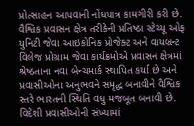પ્રોત્સાહન આપવાની નોંધપાત્ર કામગીરી કરી છે. વૈશ્વિક પ્રવાસન ક્ષેત્ર તરીકેની પ્રતિષ્ઠા સ્ટેચ્યૂ ઓફ યુનિટી જેવા આઇકોનિક પ્રોજેક્ટ અને વાયબ્રન્ટ વિલેજ પ્રોગ્રામ જેવા કાર્યક્રમોએ પ્રવાસન ક્ષેત્રમાં શ્રેષ્ઠતાના નવા બેન્ચમાર્ક સ્થાપિત કર્યા છે અને પ્રવાસીઓના અનુભવને સમૃદ્ધ બનાવીને વૈશ્વિક સ્તરે ભારતની સ્થિતિ વધુ મજબૂત બનાવી છે. વિદેશી પ્રવાસીઓની સંખ્યામાં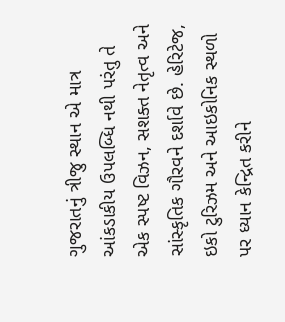ગુજરાતનું ત્રીજુ સ્થાન એ માત્ર આંકડાકીય ઉપલબ્ધિ નથી પરંતુ તે એક સ્પષ્ટ વિઝન, સશક્ત નેતૃત્વ અને સાંસ્કૃતિક ગૌરવને દર્શાવે છે. હેરિટેજ, ઇકો ટુરિઝમ અને આઇકોનિક સ્થળો પર ધ્યાન કેન્દ્રિત કરીને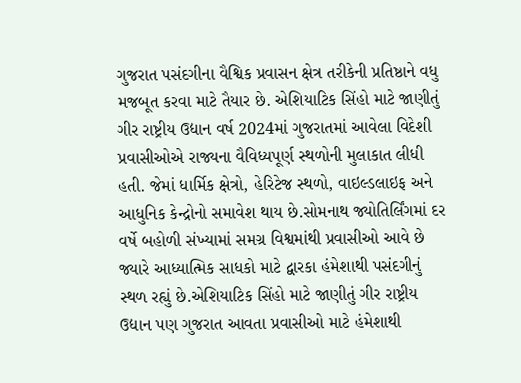ગુજરાત પસંદગીના વૈશ્વિક પ્રવાસન ક્ષેત્ર તરીકેની પ્રતિષ્ઠાને વધુ મજબૂત કરવા માટે તૈયાર છે. એશિયાટિક સિંહો માટે જાણીતું ગીર રાષ્ટ્રીય ઉદ્યાન વર્ષ 2024માં ગુજરાતમાં આવેલા વિદેશી પ્રવાસીઓએ રાજ્યના વૈવિધ્યપૂર્ણ સ્થળોની મુલાકાત લીધી હતી. જેમાં ધાર્મિક ક્ષેત્રો, હેરિટેજ સ્થળો, વાઇલ્ડલાઇફ અને આધુનિક કેન્દ્રોનો સમાવેશ થાય છે.સોમનાથ જ્યોતિર્લિંગમાં દર વર્ષે બહોળી સંખ્યામાં સમગ્ર વિશ્વમાંથી પ્રવાસીઓ આવે છે જ્યારે આધ્યાત્મિક સાધકો માટે દ્વારકા હંમેશાથી પસંદગીનું સ્થળ રહ્યું છે.એશિયાટિક સિંહો માટે જાણીતું ગીર રાષ્ટ્રીય ઉદ્યાન પણ ગુજરાત આવતા પ્રવાસીઓ માટે હંમેશાથી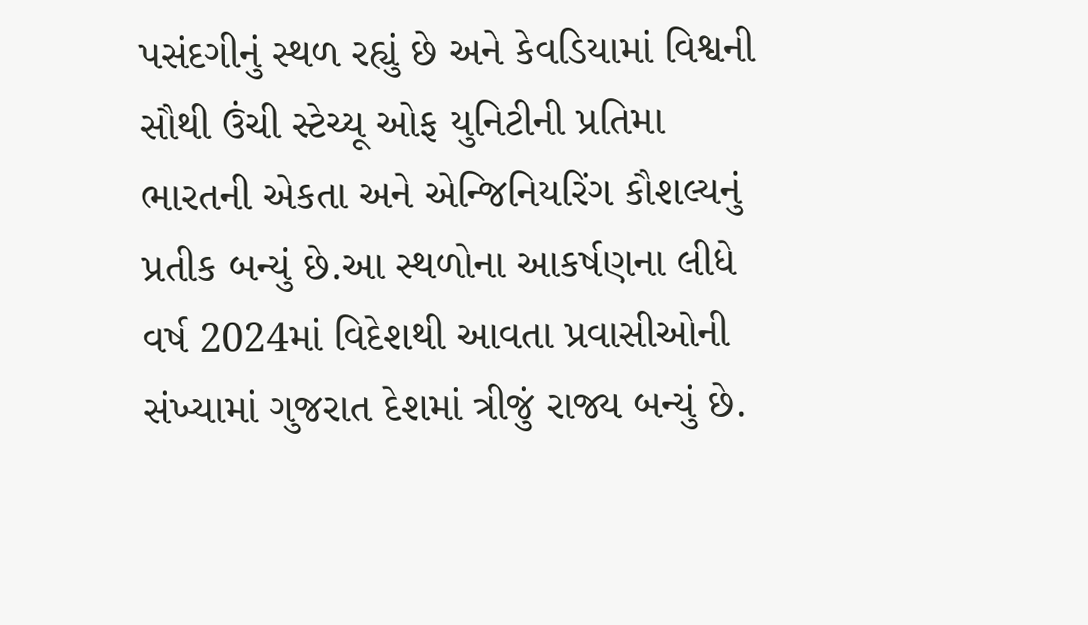પસંદગીનું સ્થળ રહ્યું છે અને કેવડિયામાં વિશ્વની સૌથી ઉંચી સ્ટેચ્યૂ ઓફ યુનિટીની પ્રતિમા ભારતની એકતા અને એન્જિનિયરિંગ કૌશલ્યનું પ્રતીક બન્યું છે.આ સ્થળોના આકર્ષણના લીધે વર્ષ 2024માં વિદેશથી આવતા પ્રવાસીઓની સંખ્યામાં ગુજરાત દેશમાં ત્રીજું રાજ્ય બન્યું છે.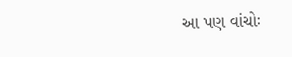આ પણ વાંચોઃ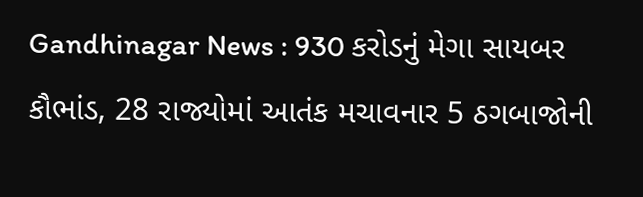Gandhinagar News : 930 કરોડનું મેગા સાયબર કૌભાંડ, 28 રાજ્યોમાં આતંક મચાવનાર 5 ઠગબાજોની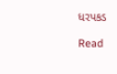ધરપકડ

Read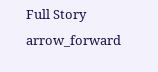Full Story arrow_forward